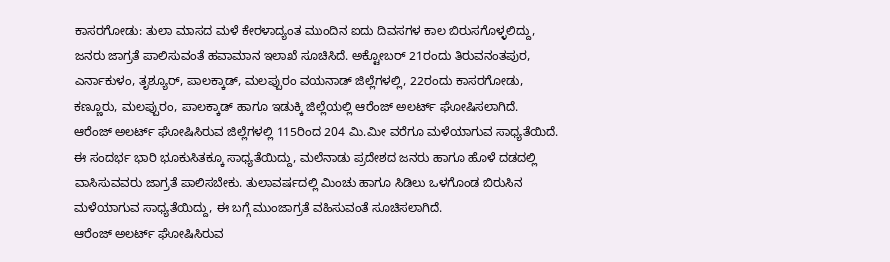ಕಾಸರಗೋಡು: ತುಲಾ ಮಾಸದ ಮಳೆ ಕೇರಳಾದ್ಯಂತ ಮುಂದಿನ ಐದು ದಿವಸಗಳ ಕಾಲ ಬಿರುಸಗೊಳ್ಳಲಿದ್ದು, ಜನರು ಜಾಗ್ರತೆ ಪಾಲಿಸುವಂತೆ ಹವಾಮಾನ ಇಲಾಖೆ ಸೂಚಿಸಿದೆ. ಅಕ್ಟೋಬರ್ 21ರಂದು ತಿರುವನಂತಪುರ, ಎರ್ನಾಕುಳಂ, ತೃಶ್ಯೂರ್, ಪಾಲಕ್ಕಾಡ್, ಮಲಪ್ಪುರಂ ವಯನಾಡ್ ಜಿಲ್ಲೆಗಳಲ್ಲಿ, 22ರಂದು ಕಾಸರಗೋಡು, ಕಣ್ಣೂರು, ಮಲಪ್ಪುರಂ, ಪಾಲಕ್ಕಾಡ್ ಹಾಗೂ ಇಡುಕ್ಕಿ ಜಿಲ್ಲೆಯಲ್ಲಿ ಆರೆಂಜ್ ಅಲರ್ಟ್ ಘೋಷಿಸಲಾಗಿದೆ.
ಆರೆಂಜ್ ಅಲರ್ಟ್ ಘೋಷಿಸಿರುವ ಜಿಲ್ಲೆಗಳಲ್ಲಿ 115ರಿಂದ 204 ಮಿ.ಮೀ ವರೆಗೂ ಮಳೆಯಾಗುವ ಸಾಧ್ಯತೆಯಿದೆ. ಈ ಸಂದರ್ಭ ಭಾರಿ ಭೂಕುಸಿತಕ್ಕೂ ಸಾಧ್ಯತೆಯಿದ್ದು, ಮಲೆನಾಡು ಪ್ರದೇಶದ ಜನರು ಹಾಗೂ ಹೊಳೆ ದಡದಲ್ಲಿ ವಾಸಿಸುವವರು ಜಾಗ್ರತೆ ಪಾಲಿಸಬೇಕು. ತುಲಾವರ್ಷದಲ್ಲಿ ಮಿಂಚು ಹಾಗೂ ಸಿಡಿಲು ಒಳಗೊಂಡ ಬಿರುಸಿನ ಮಳೆಯಾಗುವ ಸಾಧ್ಯತೆಯಿದ್ದು, ಈ ಬಗ್ಗೆ ಮುಂಜಾಗ್ರತೆ ವಹಿಸುವಂತೆ ಸೂಚಿಸಲಾಗಿದೆ.
ಆರೆಂಜ್ ಅಲರ್ಟ್ ಘೋಷಿಸಿರುವ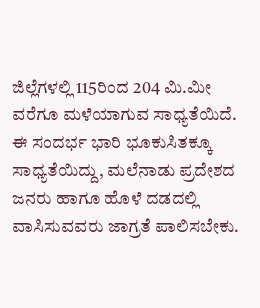ಜಿಲ್ಲೆಗಳಲ್ಲಿ 115ರಿಂದ 204 ಮಿ.ಮೀ ವರೆಗೂ ಮಳೆಯಾಗುವ ಸಾಧ್ಯತೆಯಿದೆ. ಈ ಸಂದರ್ಭ ಭಾರಿ ಭೂಕುಸಿತಕ್ಕೂ ಸಾಧ್ಯತೆಯಿದ್ದು, ಮಲೆನಾಡು ಪ್ರದೇಶದ ಜನರು ಹಾಗೂ ಹೊಳೆ ದಡದಲ್ಲಿ ವಾಸಿಸುವವರು ಜಾಗ್ರತೆ ಪಾಲಿಸಬೇಕು.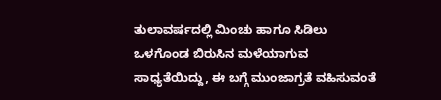ತುಲಾವರ್ಷದಲ್ಲಿ ಮಿಂಚು ಹಾಗೂ ಸಿಡಿಲು ಒಳಗೊಂಡ ಬಿರುಸಿನ ಮಳೆಯಾಗುವ ಸಾಧ್ಯತೆಯಿದ್ದು, ಈ ಬಗ್ಗೆ ಮುಂಜಾಗ್ರತೆ ವಹಿಸುವಂತೆ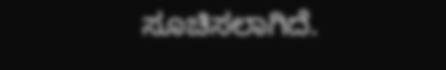ಸೂಚಿಸಲಾಗಿದೆ.